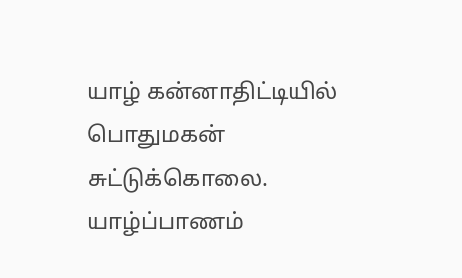யாழ் கன்னாதிட்டியில் பொதுமகன் சுட்டுக்கொலை. யாழ்ப்பாணம்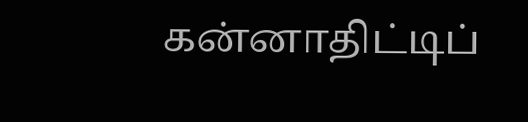கன்னாதிட்டிப்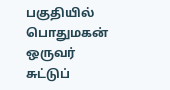பகுதியில் பொதுமகன் ஒருவர் சுட்டுப்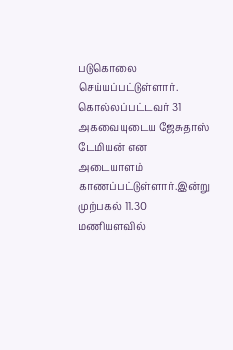படுகொலை செய்யப்பட்டுள்ளார். கொல்லப்பட்டவர் 31 அகவையுடைய ஜேசுதாஸ் டேமியன் என அடையாளம் காணப்பட்டுள்ளார்.இன்று முற்பகல் 11.30 மணியளவில்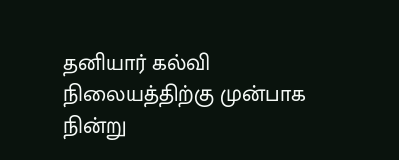தனியார் கல்வி நிலையத்திற்கு முன்பாக நின்று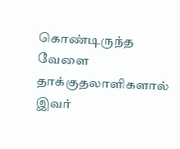கொண்டிருந்த வேளை தாக்குதலாளிகளால் இவர்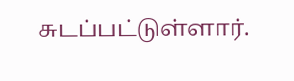சுடப்பட்டுள்ளார்.